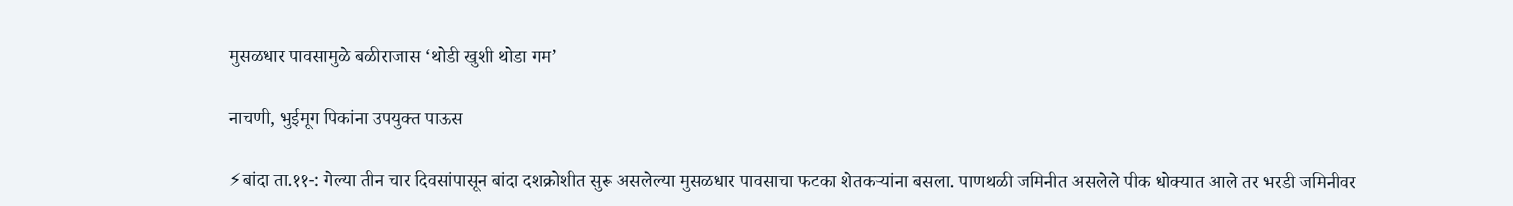मुसळधार पावसामुळे बळीराजास ‘थोडी खुशी थोडा गम’

नाचणी, भुईमूग पिकांना उपयुक्त पाऊस

⚡बांदा ता.११-: गेल्या तीन चार दिवसांपासून बांदा दशक्रोशीत सुरू असलेल्या मुसळधार पावसाचा फटका शेतकऱ्यांना बसला. पाणथळी जमिनीत असलेले पीक धोक्यात आले तर भरडी जमिनीवर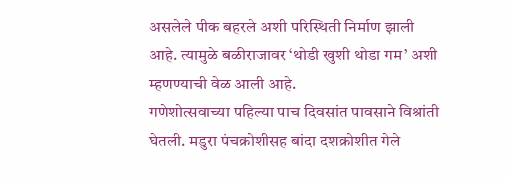असलेले पीक बहरले अशी परिस्थिती निर्माण झाली आहे. त्यामुळे बळीराजावर ‘थोडी खुशी थोडा गम’ अशी म्हणण्याची वेळ आली आहे.
गणेशोत्सवाच्या पहिल्या पाच दिवसांत पावसाने विश्रांती घेतली. मडुरा पंचक्रोशीसह बांदा दशक्रोशीत गेले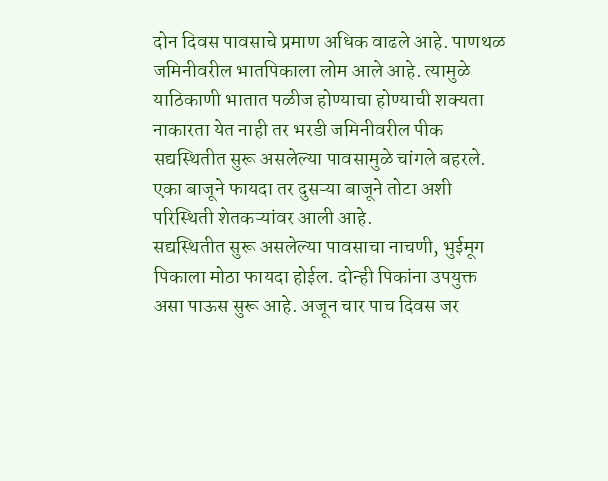दोन दिवस पावसाचे प्रमाण अधिक वाढले आहे. पाणथळ जमिनीवरील भातपिकाला लोम आले आहे. त्यामुळे याठिकाणी भातात पळीज होण्याचा होण्याची शक्यता नाकारता येत नाही तर भरडी जमिनीवरील पीक सद्यस्थितीत सुरू असलेल्या पावसामुळे चांगले बहरले. एका बाजूने फायदा तर दुसऱ्या बाजूने तोटा अशी परिस्थिती शेतकऱ्यांवर आली आहे.
सद्यस्थितीत सुरू असलेल्या पावसाचा नाचणी, भुईमूग पिकाला मोठा फायदा होईल. दोन्ही पिकांना उपयुक्त असा पाऊस सुरू आहे. अजून चार पाच दिवस जर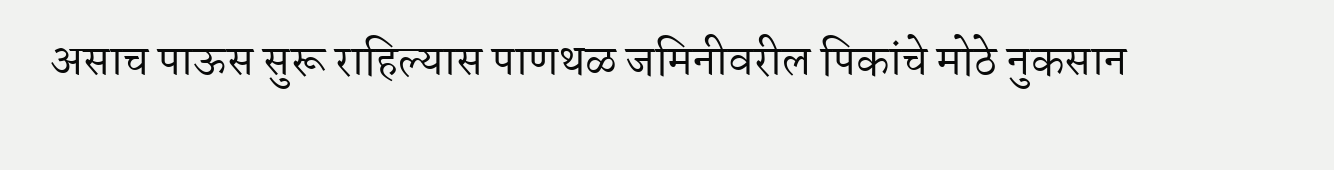असाच पाऊस सुरू राहिल्यास पाणथळ जमिनीवरील पिकांचे मोठे नुकसान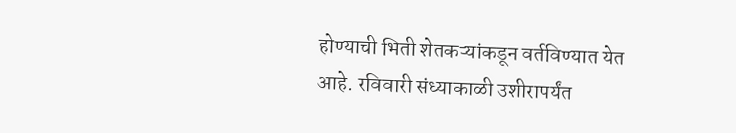होण्याची भिती शेतकऱ्यांकडून वर्तविण्यात येत आहे. रविवारी संध्याकाळी उशीरापर्यंत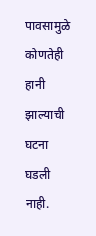पावसामुळे कोणतेही हानी झाल्याची घटना घडली नाही.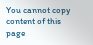You cannot copy content of this page